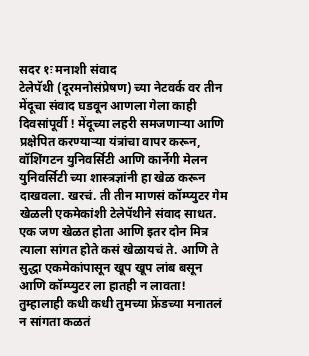सदर १ः मनाशी संवाद
टेलेपॅथी (दूरमनोसंप्रेषण) च्या नेटवर्क वर तीन मेंदूचा संवाद घडवून आणला गेला काही दिवसांपूर्वी ! मेंदूच्या लहरी समजणाऱ्या आणि प्रक्षेपित करण्याऱ्या यंत्रांचा वापर करून, वॉशिंगटन युनिवर्सिटी आणि कार्नेगी मेलन युनिवर्सिटी च्या शास्त्रज्ञांनी हा खेळ करून दाखवला. खरचं. ती तीन माणसं कॉम्प्युटर गेम खेळली एकमेकांशी टेलेपॅथीने संवाद साधत. एक जण खेळत होता आणि इतर दोन मित्र त्याला सांगत होते कसं खेळायचं ते. आणि ते सुद्धा एकमेकांपासून खूप खूप लांब बसून आणि कॉम्प्युटर ला हातही न लावता!
तुम्हालाही कधी कधी तुमच्या फ्रेंडच्या मनातलं न सांगता कळतं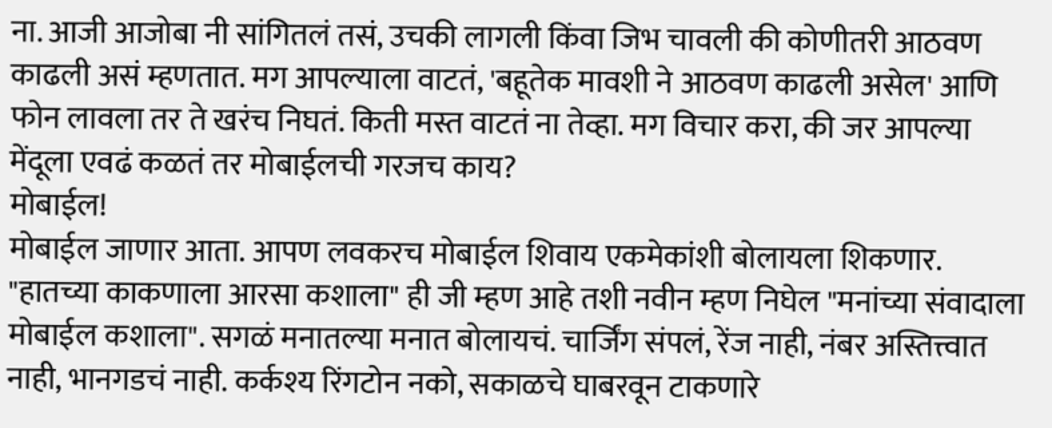ना. आजी आजोबा नी सांगितलं तसं, उचकी लागली किंवा जिभ चावली की कोणीतरी आठवण काढली असं म्हणतात. मग आपल्याला वाटतं, 'बहूतेक मावशी ने आठवण काढली असेल' आणि फोन लावला तर ते खरंच निघतं. किती मस्त वाटतं ना तेव्हा. मग विचार करा, की जर आपल्या मेंदूला एवढं कळतं तर मोबाईलची गरजच काय?
मोबाईल!
मोबाईल जाणार आता. आपण लवकरच मोबाईल शिवाय एकमेकांशी बोलायला शिकणार. "हातच्या काकणाला आरसा कशाला" ही जी म्हण आहे तशी नवीन म्हण निघेल "मनांच्या संवादाला मोबाईल कशाला". सगळं मनातल्या मनात बोलायचं. चार्जिंग संपलं, रेंज नाही, नंबर अस्तित्त्वात नाही, भानगडचं नाही. कर्कश्य रिंगटोन नको, सकाळचे घाबरवून टाकणारे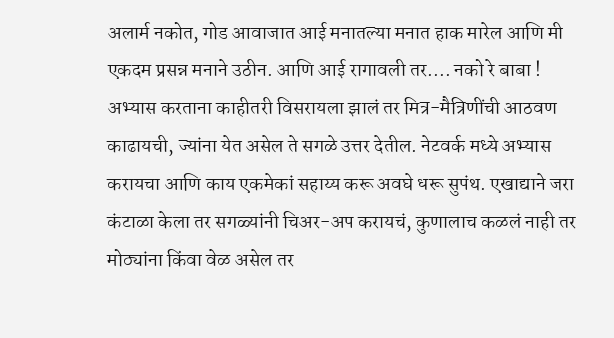अलार्म नकोत, गोड आवाजात आई मनातल्या मनात हाक मारेल आणि मी एकदम प्रसन्न मनाने उठीन. आणि आई रागावली तर.... नको रे बाबा !
अभ्यास करताना काहीतरी विसरायला झालं तर मित्र-मैत्रिणींची आठवण काढायची, ज्यांना येत असेल ते सगळे उत्तर देतील. नेटवर्क मध्ये अभ्यास करायचा आणि काय एकमेकां सहाय्य करू अवघे धरू सुपंथ. एखाद्याने जरा कंटाळा केला तर सगळ्यांनी चिअर-अप करायचं, कुणालाच कळलं नाही तर मोठ्यांना किंवा वेळ असेल तर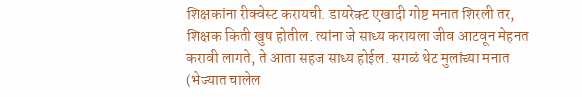शिक्षकांना रीक्वेस्ट करायची. डायरेक्ट एखादी गोष्ट मनात शिरली तर, शिक्षक किती खुष होतील. त्यांना जे साध्य करायला जीव आटवून मेहनत करावी लागते, ते आता सहज साध्य होईल. सगळं थेट मुलांच्या मनात (भेज्यात चालेल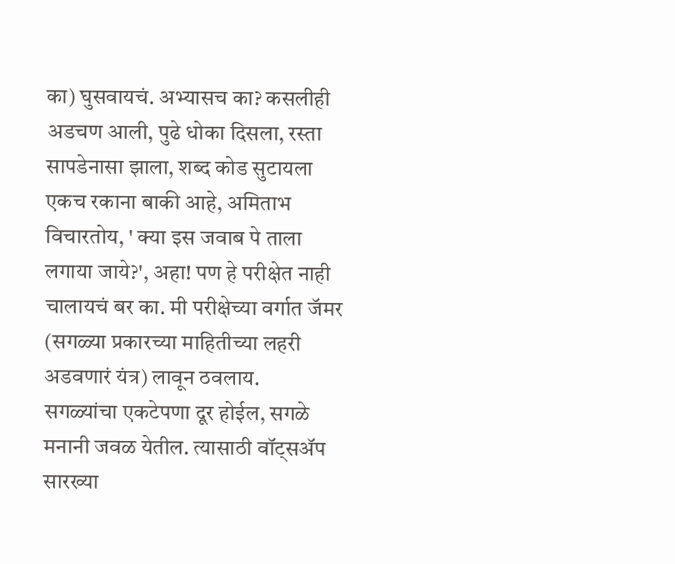का) घुसवायचं. अभ्यासच का? कसलीही अडचण आली, पुढे धोका दिसला, रस्ता सापडेनासा झाला, शब्द कोड सुटायला एकच रकाना बाकी आहे, अमिताभ विचारतोय, ' क्या इस जवाब पे ताला लगाया जाये?', अहा! पण हे परीक्षेत नाही चालायचं बर का. मी परीक्षेच्या वर्गात जॅमर (सगळ्या प्रकारच्या माहितीच्या लहरी अडवणारं यंत्र) लावून ठवलाय.
सगळ्यांचा एकटेपणा दूर होईल, सगळे मनानी जवळ येतील. त्यासाठी वॉट्सॲप सारख्या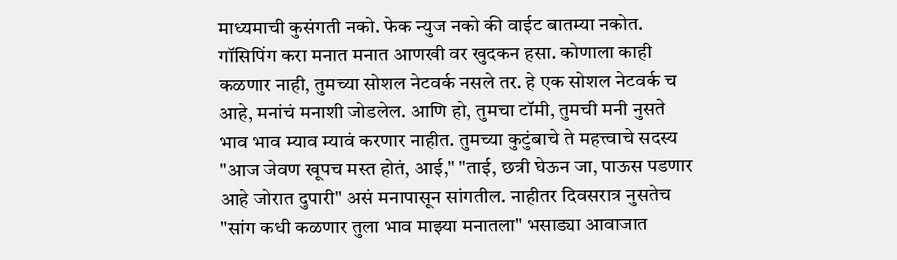माध्यमाची कुसंगती नको. फेक न्युज नको की वाईट बातम्या नकोत. गॉसिपिंग करा मनात मनात आणखी वर खुदकन हसा. कोणाला काही कळणार नाही, तुमच्या सोशल नेटवर्क नसले तर. हे एक सोशल नेटवर्क च आहे, मनांचं मनाशी जोडलेल. आणि हो, तुमचा टॉमी, तुमची मनी नुसते भाव भाव म्याव म्यावं करणार नाहीत. तुमच्या कुटुंबाचे ते महत्त्वाचे सदस्य "आज जेवण खूपच मस्त होतं, आई," "ताई, छत्री घेऊन जा, पाऊस पडणार आहे जोरात दुपारी" असं मनापासून सांगतील. नाहीतर दिवसरात्र नुसतेच "सांग कधी कळणार तुला भाव माझ्या मनातला" भसाड्या आवाजात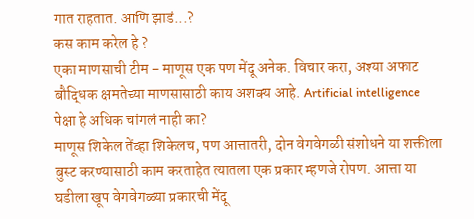गात राहतात. आणि झाडं...?
कस काम करेल हे ?
एका माणसाची टीम - माणूस एक पण मेंदू अनेक. विचार करा, अश्या अफाट बौद्धिक क्षमतेच्या माणसासाठी काय अशक्य आहे. Artificial intelligence पेक्षा हे अधिक चांगलं नाही का?
माणूस शिकेल तेंव्हा शिकेलच, पण आत्तातरी, दोन वेगवेगळी संशोधने या शक्तीला बुस्ट करण्यासाठी काम करताहेत त्यातला एक प्रकार म्हणजे रोपण. आत्ता या घडीला खूप वेगवेगळ्या प्रकारची मेंदू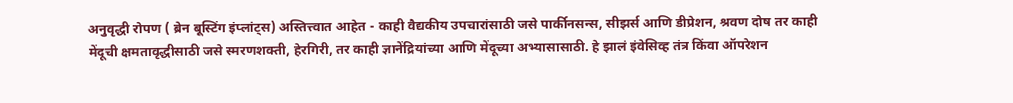अनुवृद्धी रोपण ( ब्रेन बूस्टिंग इंप्लांट्स) अस्तित्त्वात आहेत - काही वैद्यकीय उपचारांसाठी जसे पार्कीनसन्स, सीझर्स आणि डीप्रेशन, श्रवण दोष तर काही मेंदूची क्षमतावृद्धीसाठी जसे स्मरणशक्ती, हेरगिरी, तर काही ज्ञानेंद्रियांच्या आणि मेंदूच्या अभ्यासासाठी. हे झालं इंवेसिव्ह तंत्र किंवा ऑपरेशन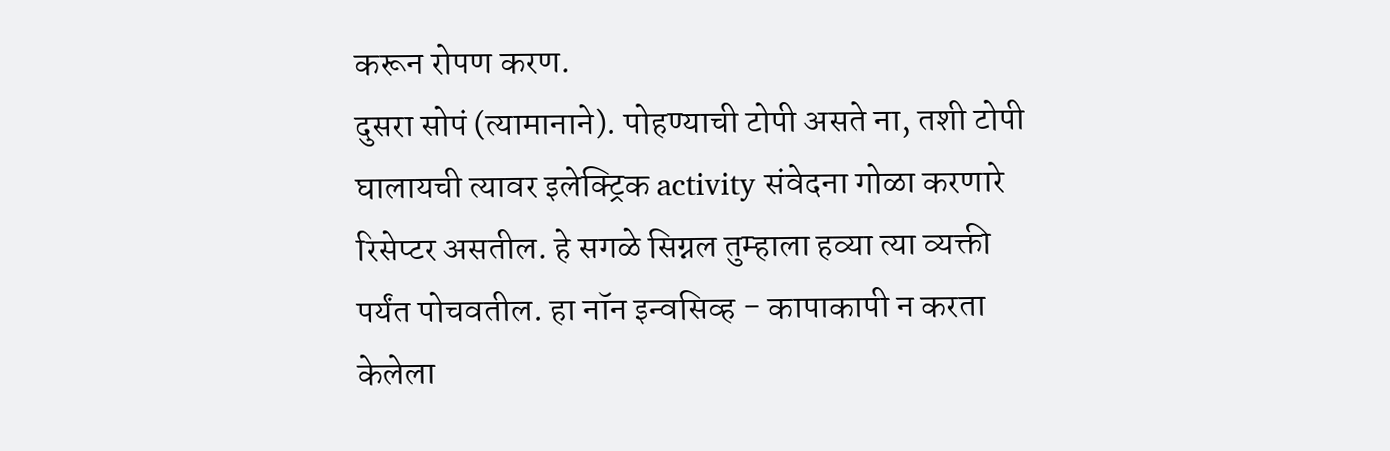करून रोपण करण.
दुसरा सोपं (त्यामानाने). पोहण्याची टोपी असते ना, तशी टोपी घालायची त्यावर इलेक्ट्रिक activity संवेदना गोळा करणारे रिसेप्टर असतील. हे सगळे सिग्नल तुम्हाला हव्या त्या व्यक्ती पर्यंत पोचवतील. हा नॉन इन्वसिव्ह - कापाकापी न करता केलेला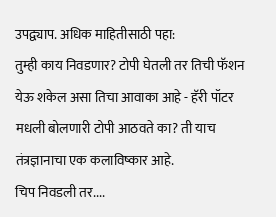उपद्व्याप. अधिक माहितीसाठी पहा:
तुम्ही काय निवडणार? टोपी घेतली तर तिची फॅशन येऊ शकेल असा तिचा आवाका आहे - हॅरी पॉटर मधली बोलणारी टोपी आठवते का? ती याच तंत्रज्ञानाचा एक कलाविष्कार आहे.
चिप निवडली तर....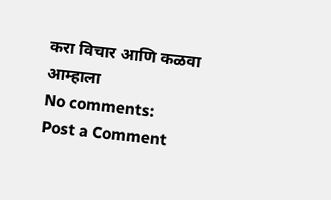करा विचार आणि कळवा आम्हाला
No comments:
Post a Comment